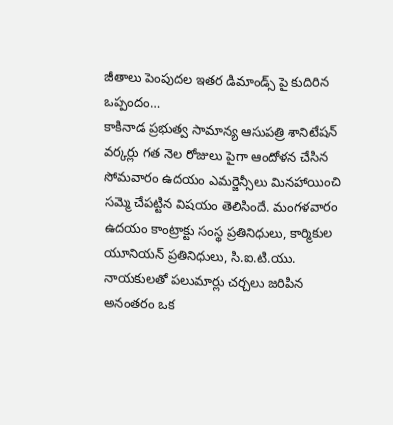జీతాలు పెంపుదల ఇతర డిమాండ్స్ పై కుదిరిన ఒప్పందం…
కాకినాడ ప్రభుత్వ సామాన్య ఆసుపత్రి శానిటేషన్ వర్కర్లు గత నెల రోజులు పైగా ఆందోళన చేసిన సోమవారం ఉదయం ఎమర్జెన్సీలు మినహాయించి సమ్మె చేపట్టిన విషయం తెలిసిందే. మంగళవారం ఉదయం కాంట్రాక్టు సంస్థ ప్రతినిధులు, కార్మికుల యూనియన్ ప్రతినిధులు, సి.ఐ.టి.యు. నాయకులతో పలుమార్లు చర్చలు జరిపిన అనంతరం ఒక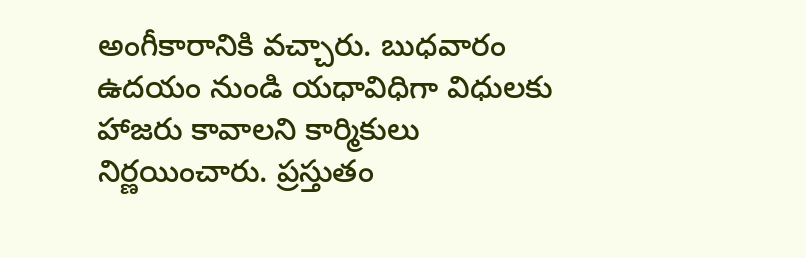అంగీకారానికి వచ్చారు. బుధవారం ఉదయం నుండి యధావిధిగా విధులకు హాజరు కావాలని కార్మికులు నిర్ణయించారు. ప్రస్తుతం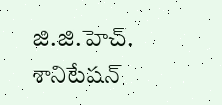జి.జి.హెచ్. శానిటేషన్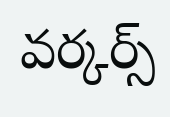వర్కర్స్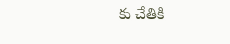కు చేతికి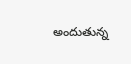అందుతున్న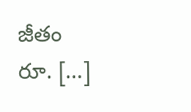జీతం రూ. […]